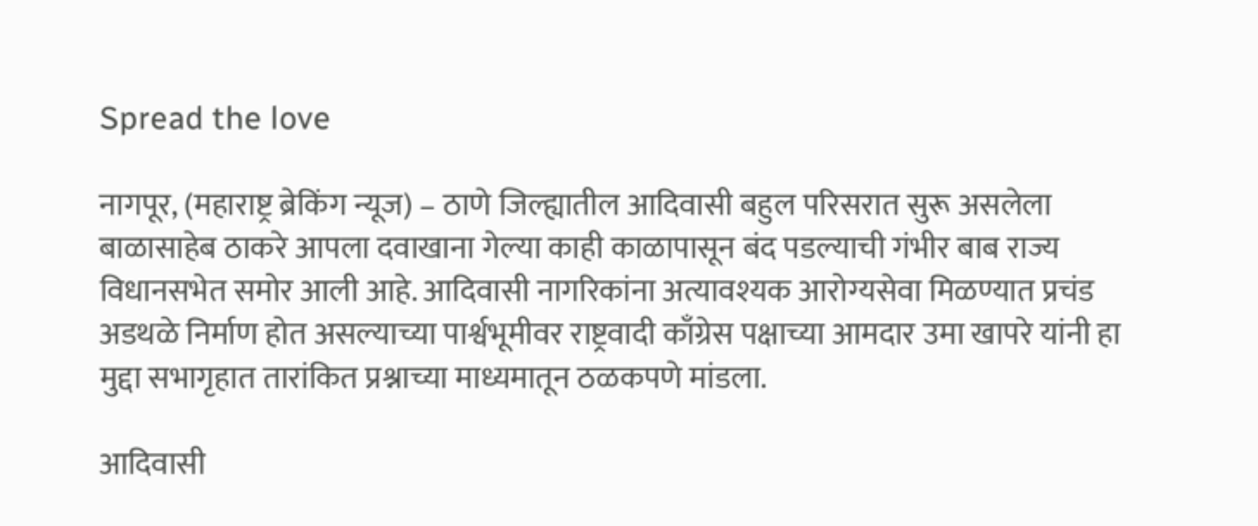Spread the love

नागपूर, (महाराष्ट्र ब्रेकिंग न्यूज) – ठाणे जिल्ह्यातील आदिवासी बहुल परिसरात सुरू असलेला बाळासाहेब ठाकरे आपला दवाखाना गेल्या काही काळापासून बंद पडल्याची गंभीर बाब राज्य विधानसभेत समोर आली आहे. आदिवासी नागरिकांना अत्यावश्यक आरोग्यसेवा मिळण्यात प्रचंड अडथळे निर्माण होत असल्याच्या पार्श्वभूमीवर राष्ट्रवादी काँग्रेस पक्षाच्या आमदार उमा खापरे यांनी हा मुद्दा सभागृहात तारांकित प्रश्नाच्या माध्यमातून ठळकपणे मांडला.

आदिवासी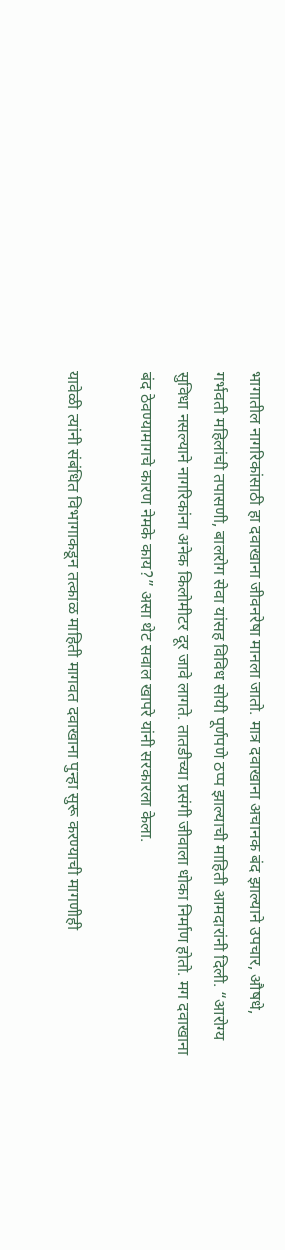भागातील नागरिकांसाठी हा दवाखाना जीवनरेषा मानला जातो. मात्र दवाखाना अचानक बंद झाल्याने उपचार, औषधे, गर्भवती महिलांची तपासणी, बालरोग सेवा यांसह विविध सोयी पूर्णपणे ठप्प झाल्याची माहिती आमदारांनी दिली. “आरोग्य सुविधा नसल्याने नागरिकांना अनेक किलोमीटर दूर जावे लागते. तातडीच्या प्रसंगी जीवाला धोका निर्माण होतो. मग दवाखाना बंद ठेवण्यामागचे कारण नेमके काय?” असा थेट सवाल खापरे यांनी सरकारला केला.

यावेळी त्यांनी संबंधित विभागाकडून तत्काळ माहिती मागवत दवाखाना पुन्हा सुरू करण्याची मागणीही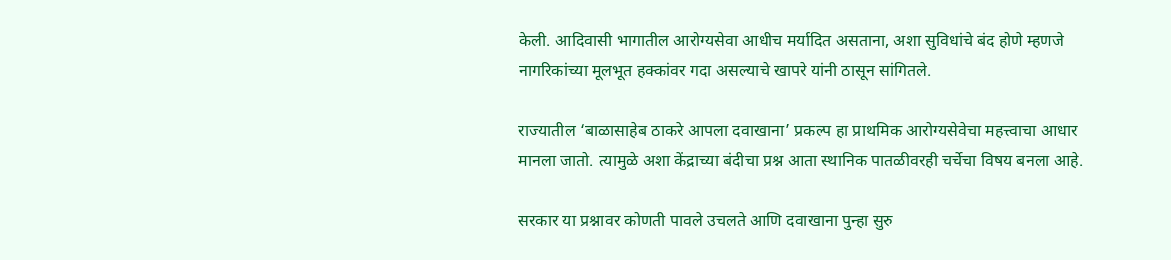केली. आदिवासी भागातील आरोग्यसेवा आधीच मर्यादित असताना, अशा सुविधांचे बंद होणे म्हणजे नागरिकांच्या मूलभूत हक्कांवर गदा असल्याचे खापरे यांनी ठासून सांगितले.

राज्यातील ‘बाळासाहेब ठाकरे आपला दवाखाना’ प्रकल्प हा प्राथमिक आरोग्यसेवेचा महत्त्वाचा आधार मानला जातो. त्यामुळे अशा केंद्राच्या बंदीचा प्रश्न आता स्थानिक पातळीवरही चर्चेचा विषय बनला आहे.

सरकार या प्रश्नावर कोणती पावले उचलते आणि दवाखाना पुन्हा सुरु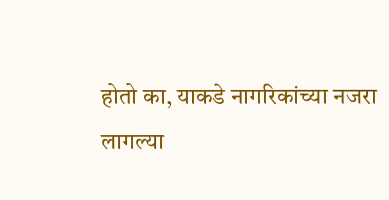होतो का, याकडे नागरिकांच्या नजरा लागल्या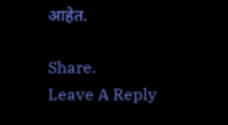आहेत.

Share.
Leave A Reply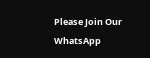Please Join Our WhatsApp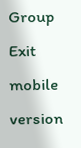Group
Exit mobile version